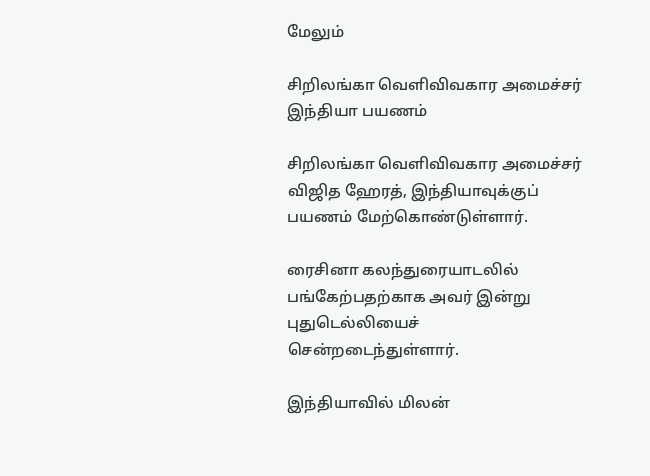மேலும்

சிறிலங்கா வெளிவிவகார அமைச்சர் இந்தியா பயணம்

சிறிலங்கா வெளிவிவகார அமைச்சர் விஜித ஹேரத், இந்தியாவுக்குப் பயணம் மேற்கொண்டுள்ளார்.

ரைசினா கலந்துரையாடலில் பங்கேற்பதற்காக அவர் இன்று புதுடெல்லியைச் சென்றடைந்துள்ளார்.

இந்தியாவில் மிலன்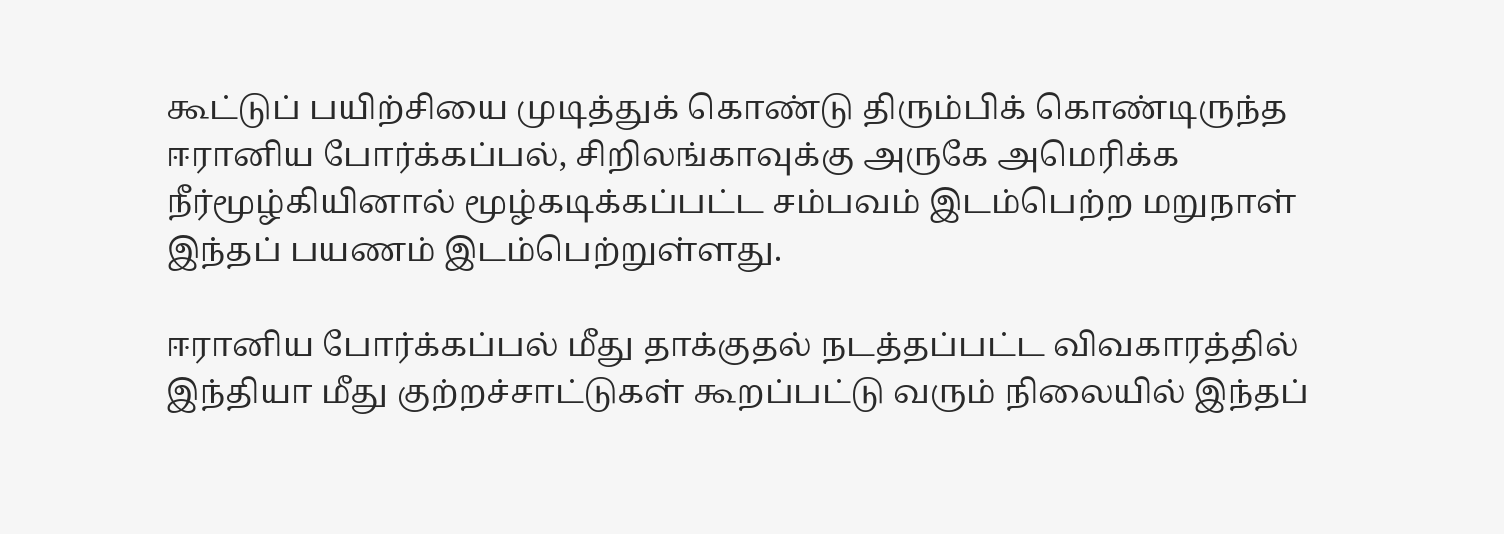கூட்டுப் பயிற்சியை முடித்துக் கொண்டு திரும்பிக் கொண்டிருந்த ஈரானிய போர்க்கப்பல், சிறிலங்காவுக்கு அருகே அமெரிக்க நீர்மூழ்கியினால் மூழ்கடிக்கப்பட்ட சம்பவம் இடம்பெற்ற மறுநாள் இந்தப் பயணம் இடம்பெற்றுள்ளது.

ஈரானிய போர்க்கப்பல் மீது தாக்குதல் நடத்தப்பட்ட விவகாரத்தில் இந்தியா மீது குற்றச்சாட்டுகள் கூறப்பட்டு வரும் நிலையில் இந்தப்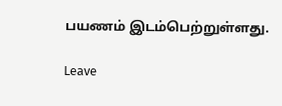பயணம் இடம்பெற்றுள்ளது.

Leave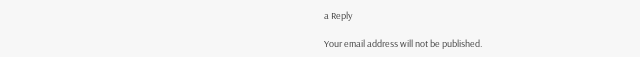a Reply

Your email address will not be published.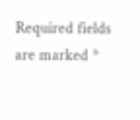Required fields are marked *